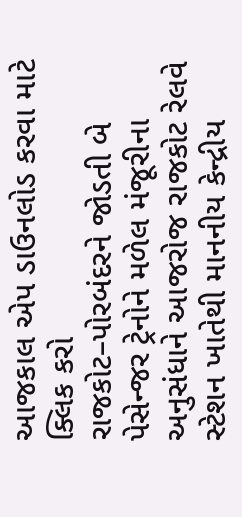આજકાલ એપ ડાઉનલોડ કરવા માટે ક્લિક કરો
રાજકોટ–પોરબંદરને જોડતી બે પેસેન્જર ટ્રેનોને મળેલ મંજૂરીના અનુસંધાને આજરોજ રાજકોટ રેલવે સ્ટેશન ખાતેથી માનનીય કેન્દ્રીય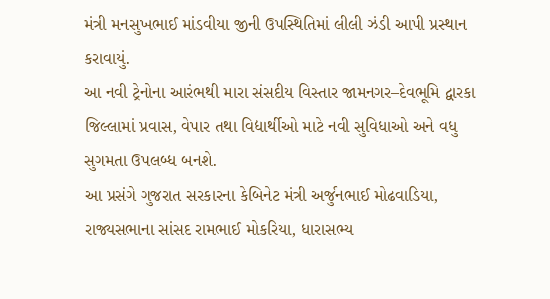મંત્રી મનસુખભાઈ માંડવીયા જીની ઉપસ્થિતિમાં લીલી ઝંડી આપી પ્રસ્થાન કરાવાયું.
આ નવી ટ્રેનોના આરંભથી મારા સંસદીય વિસ્તાર જામનગર–દેવભૂમિ દ્વારકા જિલ્લામાં પ્રવાસ, વેપાર તથા વિદ્યાર્થીઓ માટે નવી સુવિધાઓ અને વધુ સુગમતા ઉપલબ્ધ બનશે.
આ પ્રસંગે ગુજરાત સરકારના કેબિનેટ મંત્રી અર્જુનભાઈ મોઢવાડિયા, રાજ્યસભાના સાંસદ રામભાઈ મોકરિયા, ધારાસભ્ય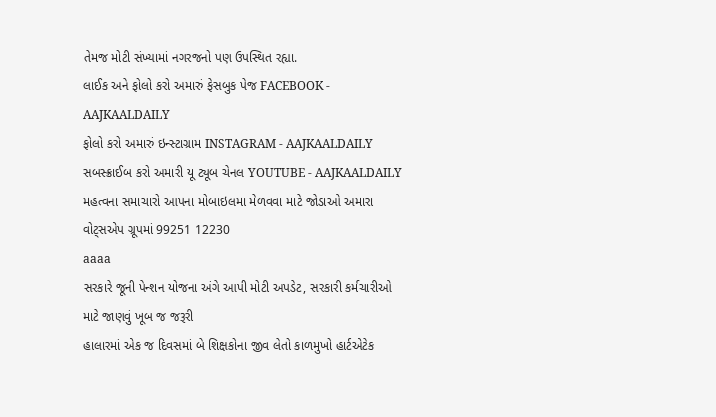તેમજ મોટી સંખ્યામાં નગરજનો પણ ઉપસ્થિત રહ્યા.
લાઈક અને ફોલો કરો અમારું ફેસબુક પેજ FACEBOOK - AAJKAALDAILY
ફોલો કરો અમારું ઇન્સ્ટાગ્રામ INSTAGRAM - AAJKAALDAILY
સબસ્ક્રાઈબ કરો અમારી યૂ ટ્યૂબ ચેનલ YOUTUBE - AAJKAALDAILY
મહત્વના સમાચારો આપના મોબાઇલમા મેળવવા માટે જોડાઓ અમારા વોટ્સએપ ગ્રૂપમાં 99251 12230
aaaa
સરકારે જૂની પેન્શન યોજના અંગે આપી મોટી અપડેટ, સરકારી કર્મચારીઓ માટે જાણવું ખૂબ જ જરૂરી
હાલારમાં એક જ દિવસમાં બે શિક્ષકોના જીવ લેતો કાળમુખો હાર્ટએટેક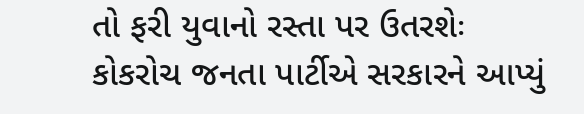તો ફરી યુવાનો રસ્તા પર ઉતરશેઃ કોકરોચ જનતા પાર્ટીએ સરકારને આપ્યું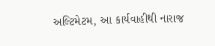અલ્ટિમેટમ, આ કાર્યવાહીથી નારાજ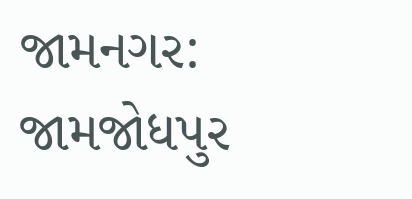જામનગર: જામજોધપુર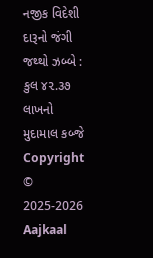નજીક વિદેશી દારૂનો જંગી જથ્થો ઝબ્બે : કુલ ૪૨.૩૭ લાખનો મુદામાલ કબ્જે
Copyright © 2025-2026 Aajkaal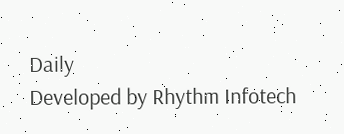Daily
Developed by Rhythm Infotech